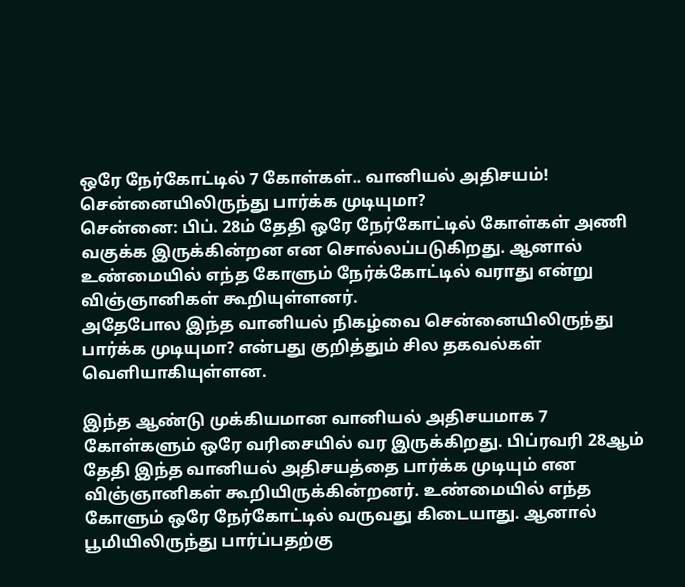ஒரே நேர்கோட்டில் 7 கோள்கள்.. வானியல் அதிசயம்! சென்னையிலிருந்து பார்க்க முடியுமா?
சென்னை: பிப். 28ம் தேதி ஒரே நேர்கோட்டில் கோள்கள் அணி வகுக்க இருக்கின்றன என சொல்லப்படுகிறது. ஆனால் உண்மையில் எந்த கோளும் நேர்க்கோட்டில் வராது என்று விஞ்ஞானிகள் கூறியுள்ளனர்.
அதேபோல இந்த வானியல் நிகழ்வை சென்னையிலிருந்து பார்க்க முடியுமா? என்பது குறித்தும் சில தகவல்கள் வெளியாகியுள்ளன.

இந்த ஆண்டு முக்கியமான வானியல் அதிசயமாக 7 கோள்களும் ஒரே வரிசையில் வர இருக்கிறது. பிப்ரவரி 28ஆம் தேதி இந்த வானியல் அதிசயத்தை பார்க்க முடியும் என விஞ்ஞானிகள் கூறியிருக்கின்றனர். உண்மையில் எந்த கோளும் ஒரே நேர்கோட்டில் வருவது கிடையாது. ஆனால் பூமியிலிருந்து பார்ப்பதற்கு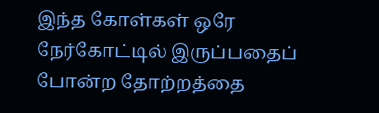இந்த கோள்கள் ஒரே நேர்கோட்டில் இருப்பதைப் போன்ற தோற்றத்தை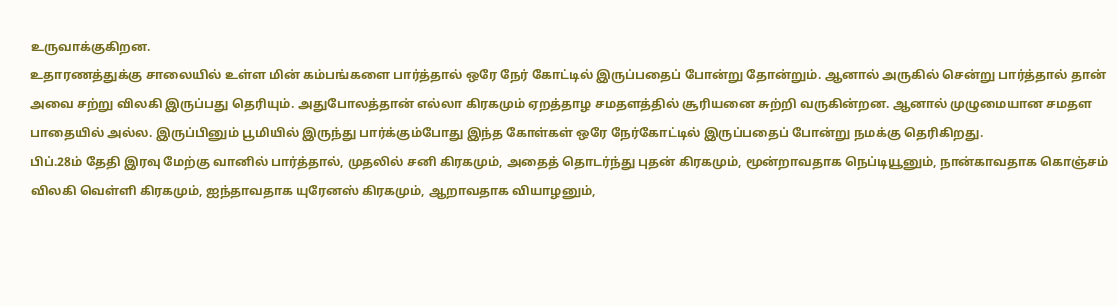உருவாக்குகிறன.
உதாரணத்துக்கு சாலையில் உள்ள மின் கம்பங்களை பார்த்தால் ஒரே நேர் கோட்டில் இருப்பதைப் போன்று தோன்றும். ஆனால் அருகில் சென்று பார்த்தால் தான் அவை சற்று விலகி இருப்பது தெரியும். அதுபோலத்தான் எல்லா கிரகமும் ஏறத்தாழ சமதளத்தில் சூரியனை சுற்றி வருகின்றன. ஆனால் முழுமையான சமதள பாதையில் அல்ல. இருப்பினும் பூமியில் இருந்து பார்க்கும்போது இந்த கோள்கள் ஒரே நேர்கோட்டில் இருப்பதைப் போன்று நமக்கு தெரிகிறது.
பிப்.28ம் தேதி இரவு மேற்கு வானில் பார்த்தால், முதலில் சனி கிரகமும், அதைத் தொடர்ந்து புதன் கிரகமும், மூன்றாவதாக நெப்டியூனும், நான்காவதாக கொஞ்சம் விலகி வெள்ளி கிரகமும், ஐந்தாவதாக யுரேனஸ் கிரகமும், ஆறாவதாக வியாழனும்,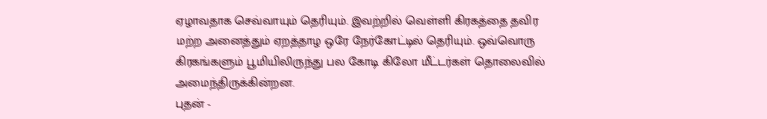ஏழாவதாக செவ்வாயும் தெரியும். இவற்றில் வெள்ளி கிரகத்தை தவிர மற்ற அனைத்தும் ஏறத்தாழ ஒரே நேர்கோட்டில் தெரியும். ஒவ்வொரு கிரகங்களும் பூமியிலிருந்து பல கோடி கிலோ மீட்டர்கள் தொலைவில் அமைந்திருக்கின்றன.
புதன் -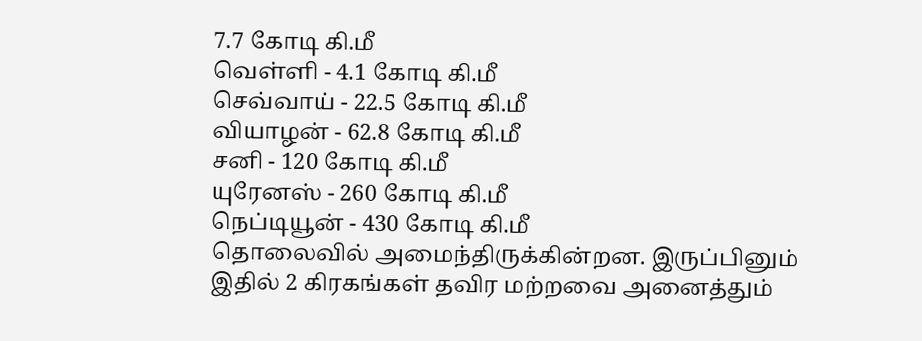7.7 கோடி கி.மீ
வெள்ளி - 4.1 கோடி கி.மீ
செவ்வாய் - 22.5 கோடி கி.மீ
வியாழன் - 62.8 கோடி கி.மீ
சனி - 120 கோடி கி.மீ
யுரேனஸ் - 260 கோடி கி.மீ
நெப்டியூன் - 430 கோடி கி.மீ
தொலைவில் அமைந்திருக்கின்றன. இருப்பினும் இதில் 2 கிரகங்கள் தவிர மற்றவை அனைத்தும்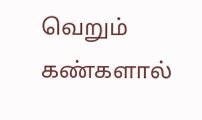வெறும் கண்களால்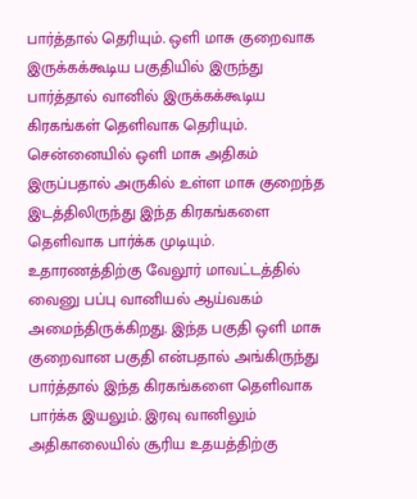பார்த்தால் தெரியும். ஒளி மாசு குறைவாக இருக்கக்கூடிய பகுதியில் இருந்து பார்த்தால் வானில் இருக்கக்கூடிய கிரகங்கள் தெளிவாக தெரியும். சென்னையில் ஒளி மாசு அதிகம் இருப்பதால் அருகில் உள்ள மாசு குறைந்த இடத்திலிருந்து இந்த கிரகங்களை தெளிவாக பார்க்க முடியும்.
உதாரணத்திற்கு வேலூர் மாவட்டத்தில் வைனு பப்பு வானியல் ஆய்வகம் அமைந்திருக்கிறது. இந்த பகுதி ஒளி மாசு குறைவான பகுதி என்பதால் அங்கிருந்து பார்த்தால் இந்த கிரகங்களை தெளிவாக பார்க்க இயலும். இரவு வானிலும் அதிகாலையில் சூரிய உதயத்திற்கு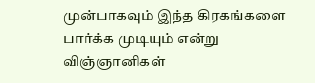முன்பாகவும் இந்த கிரகங்களை பார்க்க முடியும் என்று விஞ்ஞானிகள்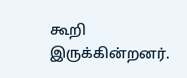கூறி இருக்கின்றனர்.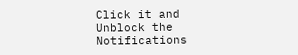Click it and Unblock the Notifications